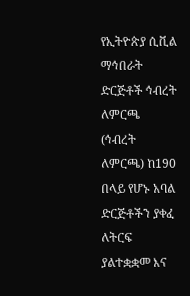የኢትዮጵያ ሲቪል ማኅበራት ድርጅቶች ኅብረት ለምርጫ (ኅብረት ለምርጫ) ከ190 በላይ የሆኑ አባል ድርጅቶችን ያቀፈ ለትርፍ ያልተቋቋመ እና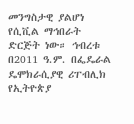መንግስታዊ ያልሆነ የሲቪል ማኅበራት ድርጅት ነው። ኅብረቱ በ2011 ዓ.ም. በፌዴራል ዴሞክራሲያዊ ሪፐብሊክ የኢትዮጵያ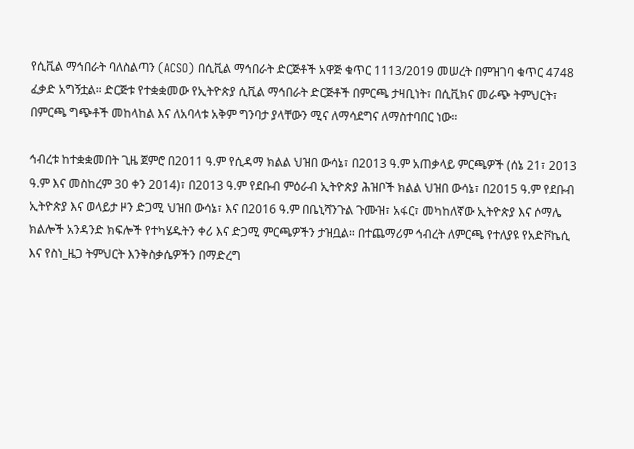የሲቪል ማኅበራት ባለስልጣን (ACSO) በሲቪል ማኅበራት ድርጅቶች አዋጅ ቁጥር 1113/2019 መሠረት በምዝገባ ቁጥር 4748 ፈቃድ አግኝቷል። ድርጅቱ የተቋቋመው የኢትዮጵያ ሲቪል ማኅበራት ድርጅቶች በምርጫ ታዛቢነት፣ በሲቪክና መራጭ ትምህርት፣ በምርጫ ግጭቶች መከላከል እና ለአባላቱ አቅም ግንባታ ያላቸውን ሚና ለማሳደግና ለማስተባበር ነው።

ኅብረቱ ከተቋቋመበት ጊዜ ጀምሮ በ2011 ዓ.ም የሲዳማ ክልል ህዝበ ውሳኔ፣ በ2013 ዓ.ም አጠቃላይ ምርጫዎች (ሰኔ 21፣ 2013 ዓ.ም እና መስከረም 30 ቀን 2014)፣ በ2013 ዓ.ም የደቡብ ምዕራብ ኢትዮጵያ ሕዝቦች ክልል ህዝበ ውሳኔ፣ በ2015 ዓ.ም የደቡብ ኢትዮጵያ እና ወላይታ ዞን ድጋሚ ህዝበ ውሳኔ፣ እና በ2016 ዓ.ም በቤኒሻንጉል ጉሙዝ፣ አፋር፣ መካከለኛው ኢትዮጵያ እና ሶማሌ ክልሎች አንዳንድ ክፍሎች የተካሄዱትን ቀሪ እና ድጋሚ ምርጫዎችን ታዝቧል። በተጨማሪም ኅብረት ለምርጫ የተለያዩ የአድቮኬሲ እና የስነ_ዜጋ ትምህርት እንቅስቃሴዎችን በማድረግ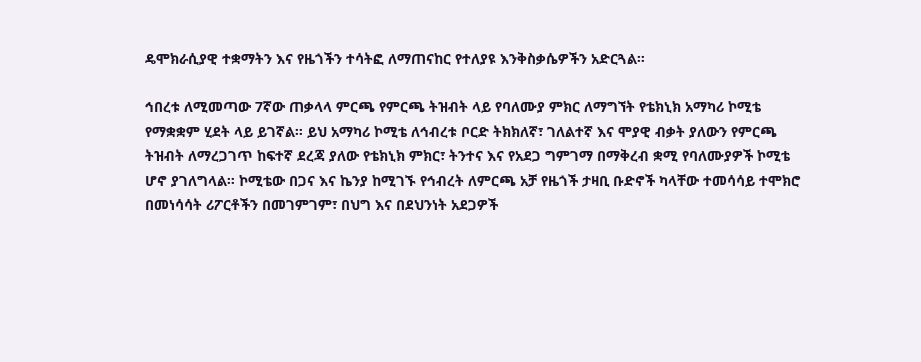ዴሞክራሲያዊ ተቋማትን እና የዜጎችን ተሳትፎ ለማጠናከር የተለያዩ እንቅስቃሴዎችን አድርጓል።

ኅበረቱ ለሚመጣው 7ኛው ጠቃላላ ምርጫ የምርጫ ትዝብት ላይ የባለሙያ ምክር ለማግኘት የቴክኒክ አማካሪ ኮሚቴ የማቋቋም ሂደት ላይ ይገኛል። ይህ አማካሪ ኮሚቴ ለኅብረቱ ቦርድ ትክክለኛ፣ ገለልተኛ እና ሞያዊ ብቃት ያለውን የምርጫ ትዝብት ለማረጋገጥ ከፍተኛ ደረጃ ያለው የቴክኒክ ምክር፣ ትንተና እና የአደጋ ግምገማ በማቅረብ ቋሚ የባለሙያዎች ኮሚቴ ሆኖ ያገለግላል። ኮሚቴው በጋና እና ኬንያ ከሚገኙ የኅብረት ለምርጫ አቻ የዜጎች ታዛቢ ቡድኖች ካላቸው ተመሳሳይ ተሞክሮ በመነሳሳት ሪፖርቶችን በመገምገም፣ በህግ እና በደህንነት አደጋዎች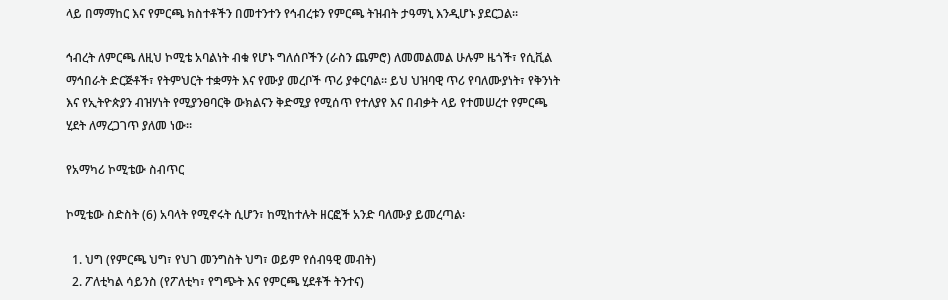ላይ በማማከር እና የምርጫ ክስተቶችን በመተንተን የኅብረቱን የምርጫ ትዝብት ታዓማኒ እንዲሆኑ ያደርጋል።

ኅብረት ለምርጫ ለዚህ ኮሚቴ አባልነት ብቁ የሆኑ ግለሰቦችን (ራስን ጨምሮ) ለመመልመል ሁሉም ዜጎች፣ የሲቪል ማኅበራት ድርጅቶች፣ የትምህርት ተቋማት እና የሙያ መረቦች ጥሪ ያቀርባል። ይህ ህዝባዊ ጥሪ የባለሙያነት፣ የቅንነት እና የኢትዮጵያን ብዝሃነት የሚያንፀባርቅ ውክልናን ቅድሚያ የሚሰጥ የተለያየ እና በብቃት ላይ የተመሠረተ የምርጫ ሂደት ለማረጋገጥ ያለመ ነው።

የአማካሪ ኮሚቴው ስብጥር

ኮሚቴው ስድስት (6) አባላት የሚኖሩት ሲሆን፣ ከሚከተሉት ዘርፎች አንድ ባለሙያ ይመረጣል፡

  1. ህግ (የምርጫ ህግ፣ የህገ መንግስት ህግ፣ ወይም የሰብዓዊ መብት)
  2. ፖለቲካል ሳይንስ (የፖለቲካ፣ የግጭት እና የምርጫ ሂደቶች ትንተና)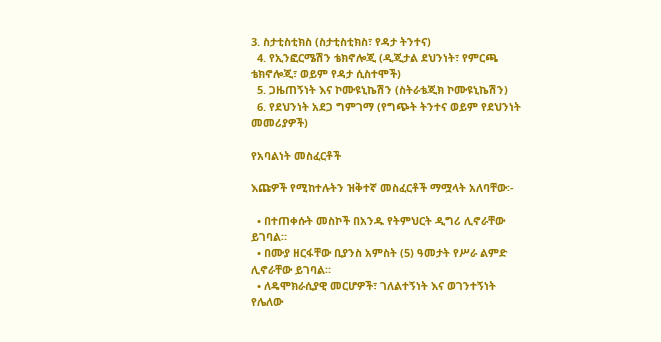3. ስታቲስቲክስ (ስታቲስቲክስ፣ የዳታ ትንተና)
  4. የኢንፎርሜሽን ቴክኖሎጂ (ዲጂታል ደህንነት፣ የምርጫ ቴክኖሎጂ፣ ወይም የዳታ ሲስተሞች)
  5. ጋዜጠኝነት እና ኮሙዩኒኬሽን (ስትራቴጂክ ኮሙዩኒኬሽን)
  6. የደህንነት አደጋ ግምገማ (የግጭት ትንተና ወይም የደህንነት መመሪያዎች)

የአባልነት መስፈርቶች

እጩዎች የሚከተሉትን ዝቅተኛ መስፈርቶች ማሟላት አለባቸው፡-

  • በተጠቀሱት መስኮች በአንዱ የትምህርት ዲግሪ ሊኖራቸው ይገባል።
  • በሙያ ዘርፋቸው ቢያንስ አምስት (5) ዓመታት የሥራ ልምድ ሊኖራቸው ይገባል።
  • ለዴሞክራሲያዊ መርሆዎች፣ ገለልተኝነት እና ወገንተኝነት የሌለው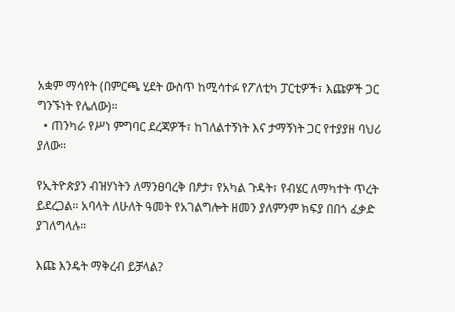አቋም ማሳየት (በምርጫ ሂደት ውስጥ ከሚሳተፉ የፖለቲካ ፓርቲዎች፣ እጩዎች ጋር ግንኙነት የሌለው)።
  • ጠንካራ የሥነ ምግባር ደረጃዎች፣ ከገለልተኝነት እና ታማኝነት ጋር የተያያዘ ባህሪ ያለው።

የኢትዮጵያን ብዝሃነትን ለማንፀባረቅ በፆታ፣ የአካል ጉዳት፣ የብሄር ለማካተት ጥረት ይደረጋል። አባላት ለሁለት ዓመት የአገልግሎት ዘመን ያለምንም ክፍያ በበጎ ፈቃድ ያገለግላሉ።

እጩ እንዴት ማቅረብ ይቻላል?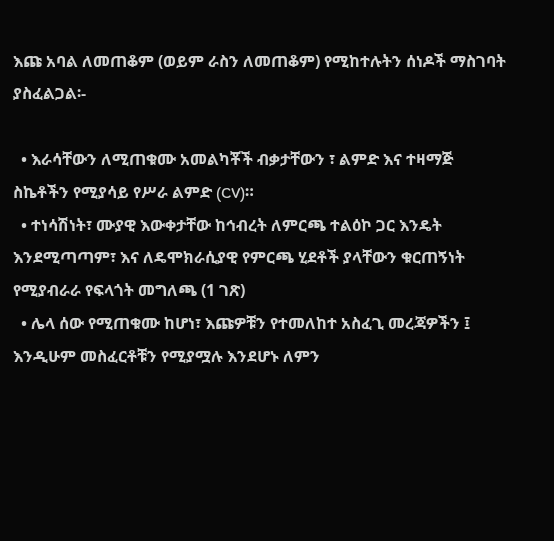እጩ አባል ለመጠቆም (ወይም ራስን ለመጠቆም) የሚከተሉትን ሰነዶች ማስገባት ያስፈልጋል፡-

  • እራሳቸውን ለሚጠቁሙ አመልካቾች ብቃታቸውን ፣ ልምድ እና ተዛማጅ ስኬቶችን የሚያሳይ የሥራ ልምድ (CV)።
  • ተነሳሽነት፣ ሙያዊ እውቀታቸው ከኅብረት ለምርጫ ተልዕኮ ጋር እንዴት እንደሚጣጣም፣ እና ለዴሞክራሲያዊ የምርጫ ሂደቶች ያላቸውን ቁርጠኝነት የሚያብራራ የፍላጎት መግለጫ (1 ገጽ)
  • ሌላ ሰው የሚጠቁሙ ከሆነ፣ እጩዎቹን የተመለከተ አስፈጊ መረጃዎችን ፤ እንዲሁም መስፈርቶቹን የሚያሟሉ እንደሆኑ ለምን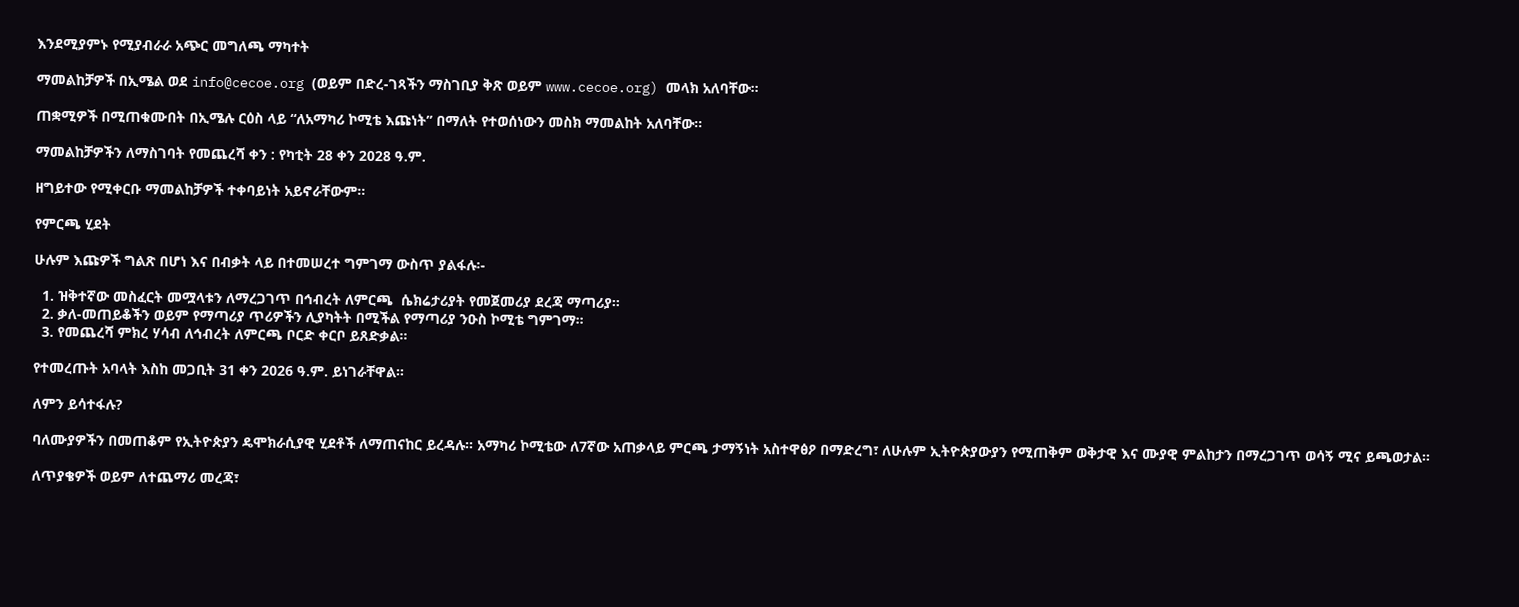እንደሚያምኑ የሚያብራራ አጭር መግለጫ ማካተት

ማመልከቻዎች በኢሜል ወደ info@cecoe.org (ወይም በድረ-ገጻችን ማስገቢያ ቅጽ ወይም www.cecoe.org) መላክ አለባቸው።

ጠቋሚዎች በሚጠቁሙበት በኢሜሉ ርዕስ ላይ “ለአማካሪ ኮሚቴ እጩነት” በማለት የተወሰነውን መስክ ማመልከት አለባቸው።

ማመልከቻዎችን ለማስገባት የመጨረሻ ቀን : የካቲት 28 ቀን 2028 ዓ.ም.

ዘግይተው የሚቀርቡ ማመልከቻዎች ተቀባይነት አይኖራቸውም።

የምርጫ ሂደት

ሁሉም እጩዎች ግልጽ በሆነ እና በብቃት ላይ በተመሠረተ ግምገማ ውስጥ ያልፋሉ፡-

  1. ዝቅተኛው መስፈርት መሟላቱን ለማረጋገጥ በኅብረት ለምርጫ  ሴክሬታሪያት የመጀመሪያ ደረጃ ማጣሪያ።
  2. ቃለ-መጠይቆችን ወይም የማጣሪያ ጥሪዎችን ሊያካትት በሚችል የማጣሪያ ንዑስ ኮሚቴ ግምገማ።
  3. የመጨረሻ ምክረ ሃሳብ ለኅብረት ለምርጫ ቦርድ ቀርቦ ይጸድቃል።

የተመረጡት አባላት እስከ መጋቢት 31 ቀን 2026 ዓ.ም. ይነገራቸዋል።

ለምን ይሳተፋሉ?

ባለሙያዎችን በመጠቆም የኢትዮጵያን ዴሞክራሲያዊ ሂደቶች ለማጠናከር ይረዳሉ። አማካሪ ኮሚቴው ለ7ኛው አጠቃላይ ምርጫ ታማኝነት አስተዋፅዖ በማድረግ፣ ለሁሉም ኢትዮጵያውያን የሚጠቅም ወቅታዊ እና ሙያዊ ምልከታን በማረጋገጥ ወሳኝ ሚና ይጫወታል።

ለጥያቄዎች ወይም ለተጨማሪ መረጃ፣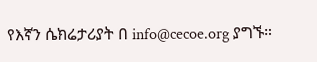የእኛን ሴክሬታሪያት በ info@cecoe.org ያግኙ።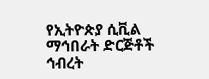የኢትዮጵያ ሲቪል ማኅበራት ድርጅቶች ኅብረት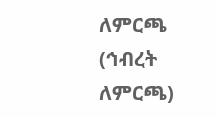ለምርጫ (ኅብረት ለምርጫ)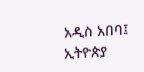አዲስ አበባ፤ ኢትዮጵያ